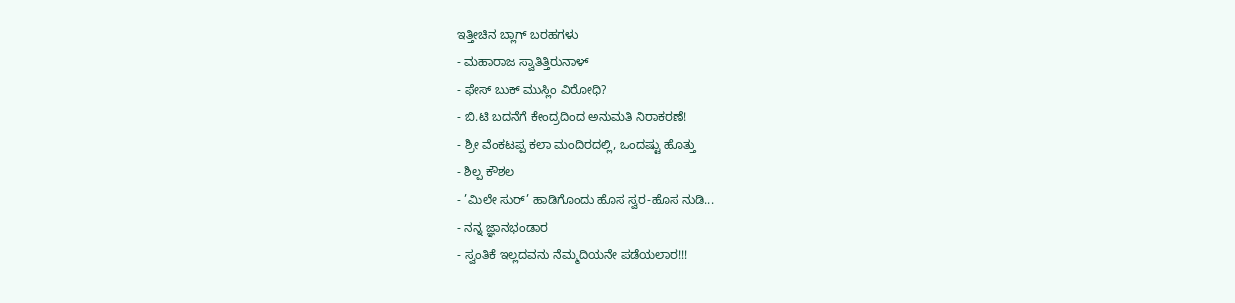ಇತ್ತೀಚಿನ ಬ್ಲಾಗ್ ಬರಹಗಳು
- ಮಹಾರಾಜ ಸ್ವಾತಿತ್ತಿರುನಾಳ್
- ಫೇಸ್ ಬುಕ್ ಮುಸ್ಲಿಂ ವಿರೋಧಿ?
- ಬಿ.ಟಿ ಬದನೆಗೆ ಕೇಂದ್ರದಿಂದ ಅನುಮತಿ ನಿರಾಕರಣೆ!
- ಶ್ರೀ ವೆಂಕಟಪ್ಪ ಕಲಾ ಮಂದಿರದಲ್ಲಿ, ಒಂದಷ್ಟು ಹೊತ್ತು
- ಶಿಲ್ಪ ಕೌಶಲ
- ’ಮಿಲೇ ಸುರ್’ ಹಾಡಿಗೊಂದು ಹೊಸ ಸ್ವರ-ಹೊಸ ನುಡಿ...
- ನನ್ನ ಜ್ಞಾನಭಂಡಾರ
- ಸ್ವಂತಿಕೆ ಇಲ್ಲದವನು ನೆಮ್ಮದಿಯನೇ ಪಡೆಯಲಾರ!!!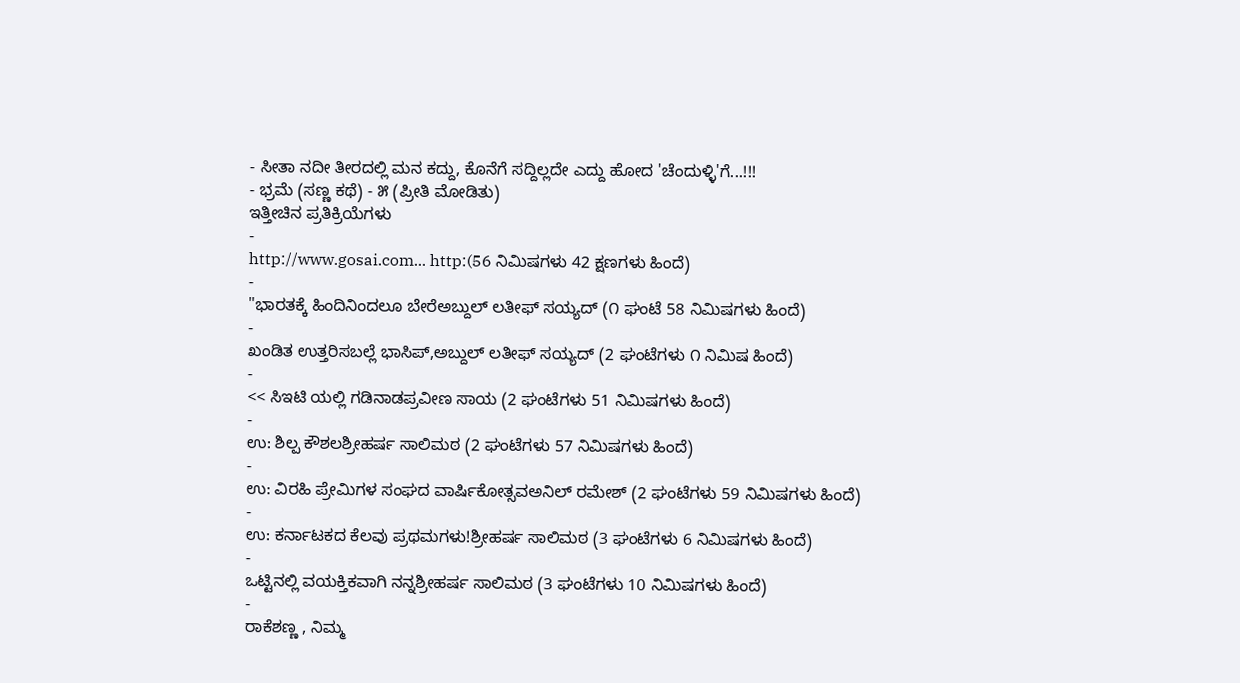- ಸೀತಾ ನದೀ ತೀರದಲ್ಲಿ ಮನ ಕದ್ದು, ಕೊನೆಗೆ ಸದ್ದಿಲ್ಲದೇ ಎದ್ದು ಹೋದ 'ಚೆಂದುಳ್ಳಿ'ಗೆ...!!!
- ಭ್ರಮೆ (ಸಣ್ಣ ಕಥೆ) - ೫ (ಪ್ರೀತಿ ಮೋಡಿತು)
ಇತ್ತೀಚಿನ ಪ್ರತಿಕ್ರಿಯೆಗಳು
-
http://www.gosai.com... http:(56 ನಿಮಿಷಗಳು 42 ಕ್ಷಣಗಳು ಹಿಂದೆ)
-
"ಭಾರತಕ್ಕೆ ಹಿಂದಿನಿಂದಲೂ ಬೇರೆಅಬ್ದುಲ್ ಲತೀಫ್ ಸಯ್ಯದ್ (೧ ಘಂಟೆ 58 ನಿಮಿಷಗಳು ಹಿಂದೆ)
-
ಖಂಡಿತ ಉತ್ತರಿಸಬಲ್ಲೆ ಭಾಸಿಪ್,ಅಬ್ದುಲ್ ಲತೀಫ್ ಸಯ್ಯದ್ (2 ಘಂಟೆಗಳು ೧ ನಿಮಿಷ ಹಿಂದೆ)
-
<< ಸಿಇಟಿ ಯಲ್ಲಿ ಗಡಿನಾಡಪ್ರವೀಣ ಸಾಯ (2 ಘಂಟೆಗಳು 51 ನಿಮಿಷಗಳು ಹಿಂದೆ)
-
ಉ: ಶಿಲ್ಪ ಕೌಶಲಶ್ರೀಹರ್ಷ ಸಾಲಿಮಠ (2 ಘಂಟೆಗಳು 57 ನಿಮಿಷಗಳು ಹಿಂದೆ)
-
ಉ: ವಿರಹಿ ಪ್ರೇಮಿಗಳ ಸಂಘದ ವಾರ್ಷಿಕೋತ್ಸವಅನಿಲ್ ರಮೇಶ್ (2 ಘಂಟೆಗಳು 59 ನಿಮಿಷಗಳು ಹಿಂದೆ)
-
ಉ: ಕರ್ನಾಟಕದ ಕೆಲವು ಪ್ರಥಮಗಳು!ಶ್ರೀಹರ್ಷ ಸಾಲಿಮಠ (3 ಘಂಟೆಗಳು 6 ನಿಮಿಷಗಳು ಹಿಂದೆ)
-
ಒಟ್ಟಿನಲ್ಲಿ ವಯಕ್ತಿಕವಾಗಿ ನನ್ನಶ್ರೀಹರ್ಷ ಸಾಲಿಮಠ (3 ಘಂಟೆಗಳು 10 ನಿಮಿಷಗಳು ಹಿಂದೆ)
-
ರಾಕೆಶಣ್ಣ , ನಿಮ್ಮ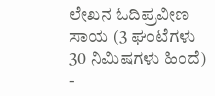ಲೇಖನ ಓದಿಪ್ರವೀಣ ಸಾಯ (3 ಘಂಟೆಗಳು 30 ನಿಮಿಷಗಳು ಹಿಂದೆ)
-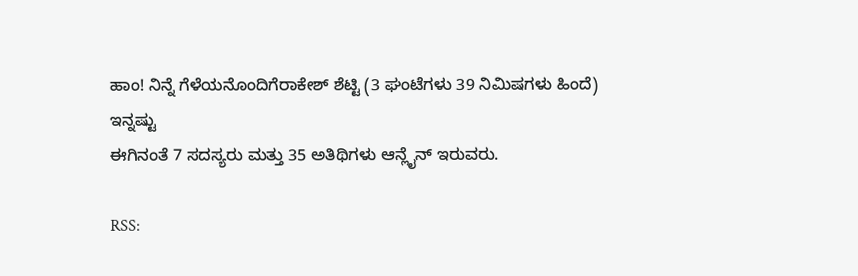ಹಾಂ! ನಿನ್ನೆ ಗೆಳೆಯನೊಂದಿಗೆರಾಕೇಶ್ ಶೆಟ್ಟಿ (3 ಘಂಟೆಗಳು 39 ನಿಮಿಷಗಳು ಹಿಂದೆ)
ಇನ್ನಷ್ಟು
ಈಗಿನಂತೆ 7 ಸದಸ್ಯರು ಮತ್ತು 35 ಅತಿಥಿಗಳು ಆನ್ಲೈನ್ ಇರುವರು.

RSS: